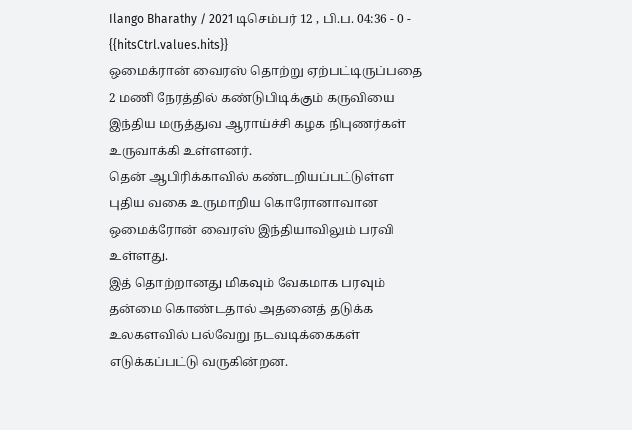Ilango Bharathy / 2021 டிசெம்பர் 12 , பி.ப. 04:36 - 0 - {{hitsCtrl.values.hits}}
ஒமைக்ரான் வைரஸ் தொற்று ஏற்பட்டிருப்பதை 2 மணி நேரத்தில் கண்டுபிடிக்கும் கருவியை இந்திய மருத்துவ ஆராய்ச்சி கழக நிபுணர்கள் உருவாக்கி உள்ளனர்.
தென் ஆபிரிக்காவில் கண்டறியப்பட்டுள்ள புதிய வகை உருமாறிய கொரோனாவான ஒமைக்ரோன் வைரஸ் இந்தியாவிலும் பரவி உள்ளது.
இத் தொற்றானது மிகவும் வேகமாக பரவும் தன்மை கொண்டதால் அதனைத் தடுக்க உலகளவில் பல்வேறு நடவடிக்கைகள் எடுக்கப்பட்டு வருகின்றன.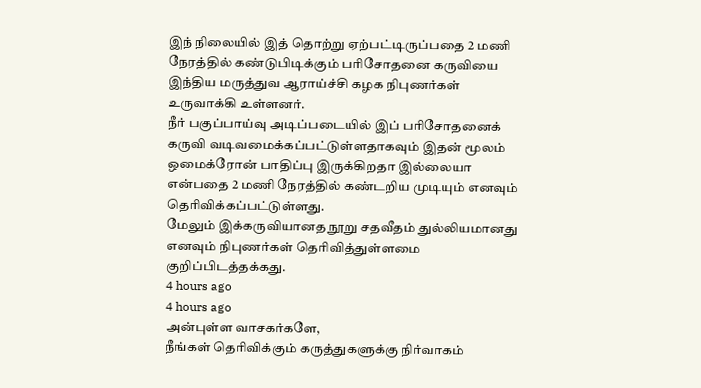இந் நிலையில் இத் தொற்று ஏற்பட்டிருப்பதை 2 மணி நேரத்தில் கண்டுபிடிக்கும் பரிசோதனை கருவியை இந்திய மருத்துவ ஆராய்ச்சி கழக நிபுணர்கள் உருவாக்கி உள்ளனர்.
நீர் பகுப்பாய்வு அடிப்படையில் இப் பரிசோதனைக் கருவி வடிவமைக்கப்பட்டுள்ளதாகவும் இதன் மூலம் ஒமைக்ரோன் பாதிப்பு இருக்கிறதா இல்லையா என்பதை 2 மணி நேரத்தில் கண்டறிய முடியும் எனவும் தெரிவிக்கப்பட்டுள்ளது.
மேலும் இக்கருவியானத நூறு சதவீதம் துல்லியமானது எனவும் நிபுணர்கள் தெரிவித்துள்ளமை குறிப்பிடத்தக்கது.
4 hours ago
4 hours ago
அன்புள்ள வாசகர்களே,
நீங்கள் தெரிவிக்கும் கருத்துகளுக்கு நிர்வாகம்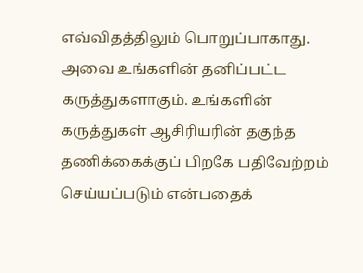எவ்விதத்திலும் பொறுப்பாகாது. அவை உங்களின் தனிப்பட்ட கருத்துகளாகும். உங்களின் கருத்துகள் ஆசிரியரின் தகுந்த தணிக்கைக்குப் பிறகே பதிவேற்றம் செய்யப்படும் என்பதைக்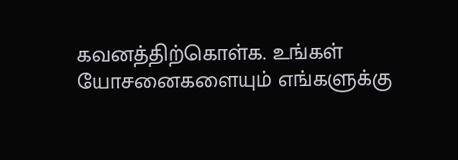கவனத்திற்கொள்க. உங்கள் யோசனைகளையும் எங்களுக்கு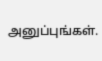அனுப்புங்கள்.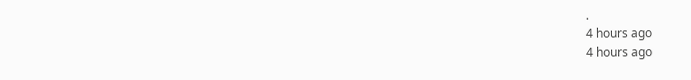.
4 hours ago
4 hours ago